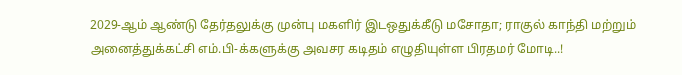2029-ஆம் ஆண்டு தேர்தலுக்கு முன்பு மகளிர் இடஒதுக்கீடு மசோதா; ராகுல் காந்தி மற்றும் அனைத்துக்கட்சி எம்.பி-க்களுக்கு அவசர கடிதம் எழுதியுள்ள பிரதமர் மோடி..!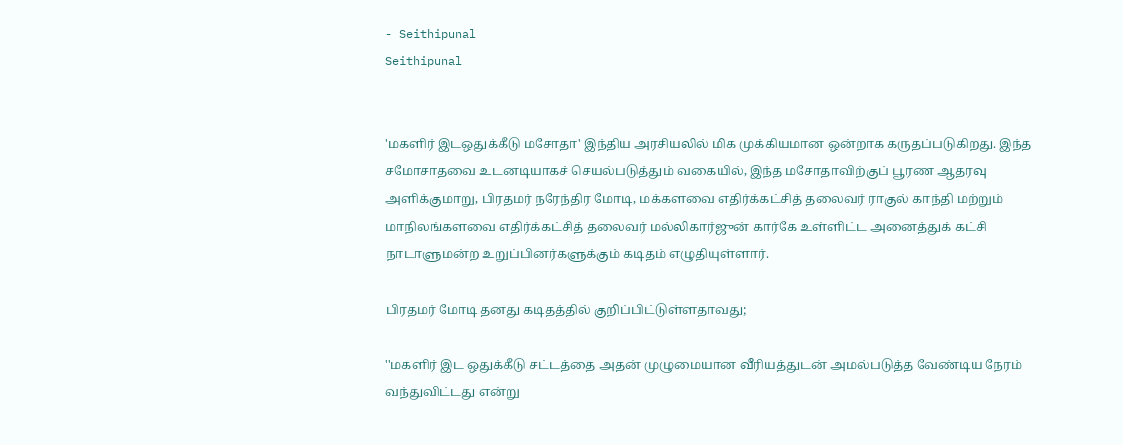- Seithipunal
Seithipunal


'மகளிர் இடஒதுக்கீடு மசோதா' இந்திய அரசியலில் மிக முக்கியமான ஒன்றாக கருதப்படுகிறது. இந்த சமோசாதவை உடனடியாகச் செயல்படுத்தும் வகையில், இந்த மசோதாவிற்குப் பூரண ஆதரவு அளிக்குமாறு, பிரதமர் நரேந்திர மோடி, மக்களவை எதிர்க்கட்சித் தலைவர் ராகுல் காந்தி மற்றும் மாநிலங்களவை எதிர்க்கட்சித் தலைவர் மல்லிகார்ஜுன் கார்கே உள்ளிட்ட அனைத்துக் கட்சி நாடாளுமன்ற உறுப்பினர்களுக்கும் கடிதம் எழுதியுள்ளார்.

பிரதமர் மோடி தனது கடிதத்தில் குறிப்பிட்டுள்ளதாவது;

''மகளிர் இட ஒதுக்கீடு சட்டத்தை அதன் முழுமையான வீரியத்துடன் அமல்படுத்த வேண்டிய நேரம் வந்துவிட்டது என்று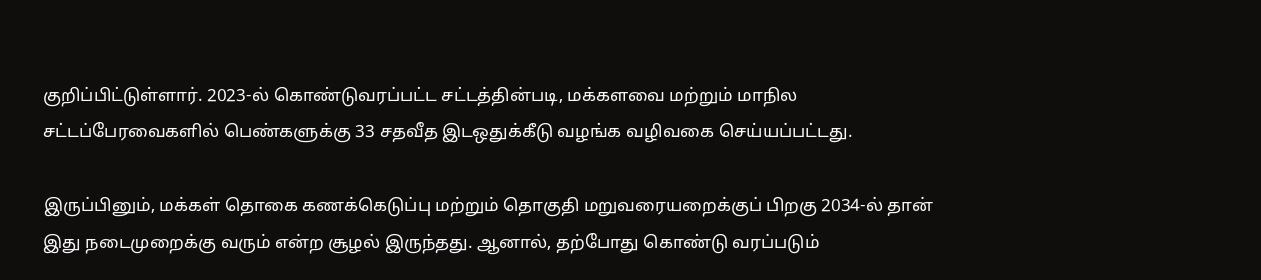குறிப்பிட்டுள்ளார். 2023-ல் கொண்டுவரப்பட்ட சட்டத்தின்படி, மக்களவை மற்றும் மாநில சட்டப்பேரவைகளில் பெண்களுக்கு 33 சதவீத இடஒதுக்கீடு வழங்க வழிவகை செய்யப்பட்டது.

இருப்பினும், மக்கள் தொகை கணக்கெடுப்பு மற்றும் தொகுதி மறுவரையறைக்குப் பிறகு 2034-ல் தான் இது நடைமுறைக்கு வரும் என்ற சூழல் இருந்தது. ஆனால், தற்போது கொண்டு வரப்படும்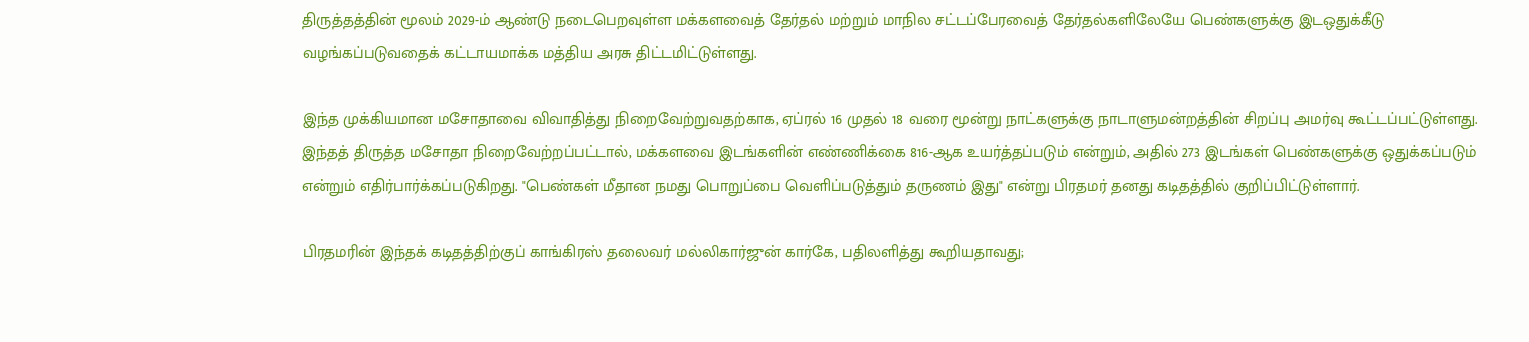திருத்தத்தின் மூலம் 2029-ம் ஆண்டு நடைபெறவுள்ள மக்களவைத் தேர்தல் மற்றும் மாநில சட்டப்பேரவைத் தேர்தல்களிலேயே பெண்களுக்கு இடஒதுக்கீடு வழங்கப்படுவதைக் கட்டாயமாக்க மத்திய அரசு திட்டமிட்டுள்ளது.

இந்த முக்கியமான மசோதாவை விவாதித்து நிறைவேற்றுவதற்காக, ஏப்ரல் 16 முதல் 18 வரை மூன்று நாட்களுக்கு நாடாளுமன்றத்தின் சிறப்பு அமர்வு கூட்டப்பட்டுள்ளது. இந்தத் திருத்த மசோதா நிறைவேற்றப்பட்டால், மக்களவை இடங்களின் எண்ணிக்கை 816-ஆக உயர்த்தப்படும் என்றும், அதில் 273 இடங்கள் பெண்களுக்கு ஒதுக்கப்படும் என்றும் எதிர்பார்க்கப்படுகிறது. "பெண்கள் மீதான நமது பொறுப்பை வெளிப்படுத்தும் தருணம் இது" என்று பிரதமர் தனது கடிதத்தில் குறிப்பிட்டுள்ளார்.

பிரதமரின் இந்தக் கடிதத்திற்குப் காங்கிரஸ் தலைவர் மல்லிகார்ஜுன் கார்கே, பதிலளித்து கூறியதாவது;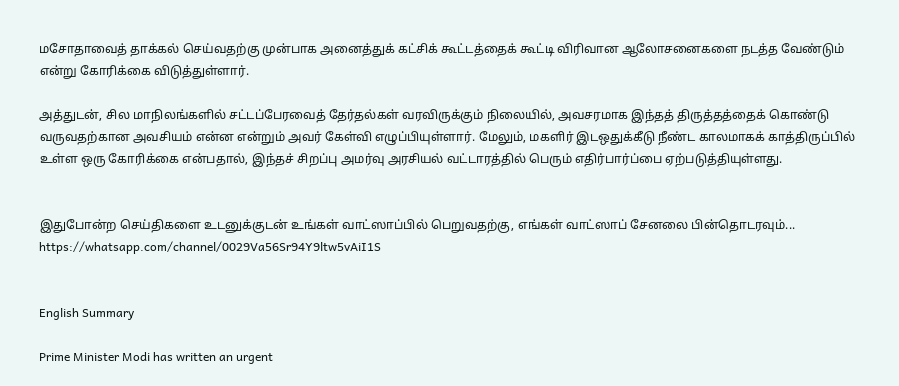மசோதாவைத் தாக்கல் செய்வதற்கு முன்பாக அனைத்துக் கட்சிக் கூட்டத்தைக் கூட்டி விரிவான ஆலோசனைகளை நடத்த வேண்டும் என்று கோரிக்கை விடுத்துள்ளார்.

அத்துடன், சில மாநிலங்களில் சட்டப்பேரவைத் தேர்தல்கள் வரவிருக்கும் நிலையில், அவசரமாக இந்தத் திருத்தத்தைக் கொண்டு வருவதற்கான அவசியம் என்ன என்றும் அவர் கேள்வி எழுப்பியுள்ளார். மேலும், மகளிர் இடஒதுக்கீடு நீண்ட காலமாகக் காத்திருப்பில் உள்ள ஒரு கோரிக்கை என்பதால், இந்தச் சிறப்பு அமர்வு அரசியல் வட்டாரத்தில் பெரும் எதிர்பார்ப்பை ஏற்படுத்தியுள்ளது.


இதுபோன்ற செய்திகளை உடனுக்குடன் உங்கள் வாட்ஸாப்பில் பெறுவதற்கு, எங்கள் வாட்ஸாப் சேனலை பின்தொடரவும்... https://whatsapp.com/channel/0029Va56Sr94Y9ltw5vAiI1S


English Summary

Prime Minister Modi has written an urgent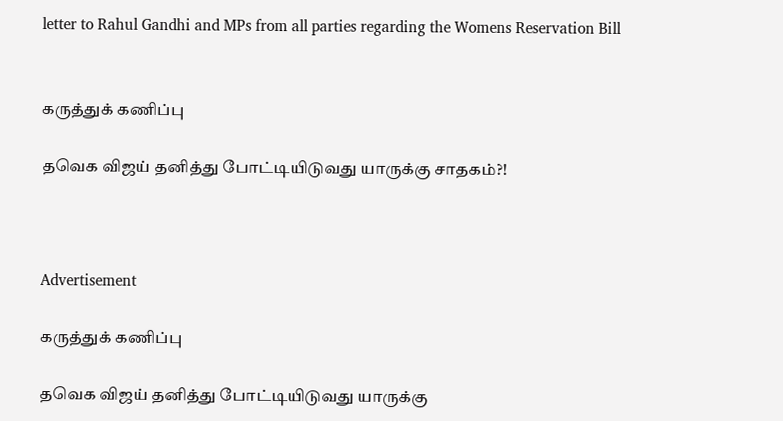letter to Rahul Gandhi and MPs from all parties regarding the Womens Reservation Bill


கருத்துக் கணிப்பு

தவெக விஜய் தனித்து போட்டியிடுவது யாருக்கு சாதகம்?!



Advertisement

கருத்துக் கணிப்பு

தவெக விஜய் தனித்து போட்டியிடுவது யாருக்கு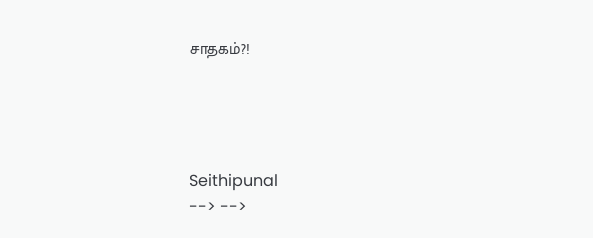சாதகம்?!




Seithipunal
--> -->